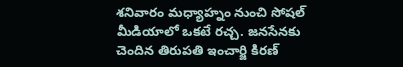శనివారం మధ్యాహ్నం నుంచి సోషల్ మీడియాలో ఒకటే రచ్చ. జనసేనకు చెందిన తిరుపతి ఇంచార్జి కిరణ్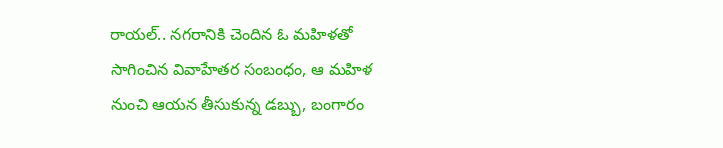రాయల్.. నగరానికి చెందిన ఓ మహిళతో సాగించిన వివాహేతర సంబంధం, ఆ మహిళ నుంచి ఆయన తీసుకున్న డబ్బు, బంగారం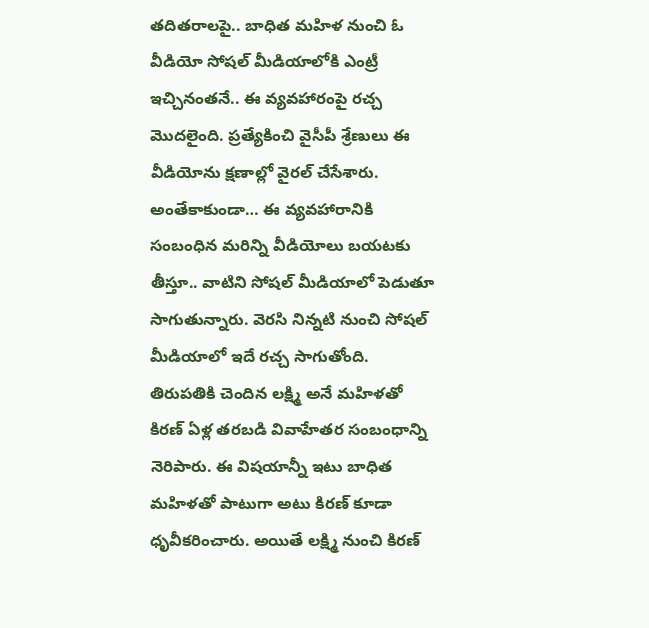తదితరాలపై.. బాధిత మహిళ నుంచి ఓ వీడియో సోషల్ మీడియాలోకి ఎంట్రీ ఇచ్చినంతనే.. ఈ వ్యవహారంపై రచ్చ మొదలైంది. ప్రత్యేకించి వైసీపీ శ్రేణులు ఈ వీడియోను క్షణాల్లో వైరల్ చేసేశారు. అంతేకాకుండా… ఈ వ్యవహారానికి సంబంధిన మరిన్ని వీడియోలు బయటకు తీస్తూ.. వాటిని సోషల్ మీడియాలో పెడుతూ సాగుతున్నారు. వెరసి నిన్నటి నుంచి సోషల్ మీడియాలో ఇదే రచ్చ సాగుతోంది.
తిరుపతికి చెందిన లక్ష్మి అనే మహిళతో కిరణ్ ఏళ్ల తరబడి వివాహేతర సంబంధాన్ని నెరిపారు. ఈ విషయాన్నీ ఇటు బాధిత మహిళతో పాటుగా అటు కిరణ్ కూడా ధృవీకరించారు. అయితే లక్ష్మి నుంచి కిరణ్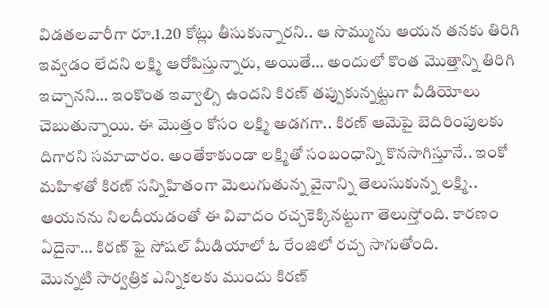విడతలవారీగా రూ.1.20 కోట్లు తీసుకున్నారని.. ఆ సొమ్మును ఆయన తనకు తిరిగి ఇవ్వడం లేదని లక్ష్మి ఆరోపిస్తున్నారు, అయితే… అందులో కొంత మొత్తాన్ని తిరిగి ఇచ్చానని… ఇంకొంత ఇవ్వాల్సి ఉందని కిరణ్ తప్పుకున్నట్టుగా వీడియోలు చెబుతున్నాయి. ఈ మొత్తం కోసం లక్ష్మి అడగగా.. కిరణ్ ఆమెపై బెదిరింపులకు దిగారని సమాచారం. అంతేకాకుండా లక్ష్మితో సంబంధాన్ని కొనసాగిస్తూనే.. ఇంకో మహిళతో కిరణ్ సన్నిహితంగా మెలుగుతున్న వైనాన్ని తెలుసుకున్న లక్ష్మి.. ఆయనను నిలదీయడంతో ఈ వివాదం రచ్చకెక్కినట్టుగా తెలుస్తోంది. కారణం ఏదైనా… కిరణ్ ఫై సోషల్ మీడియాలో ఓ రేంజిలో రచ్చ సాగుతోంది.
మొన్నటి సార్వత్రిక ఎన్నికలకు ముందు కిరణ్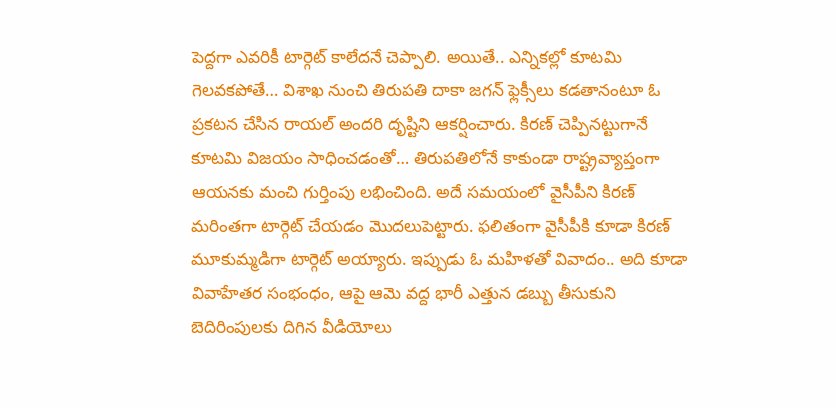పెద్దగా ఎవరికీ టార్గెట్ కాలేదనే చెప్పాలి. అయితే.. ఎన్నికల్లో కూటమి గెలవకపోతే… విశాఖ నుంచి తిరుపతి దాకా జగన్ ఫ్లెక్సీలు కడతానంటూ ఓ ప్రకటన చేసిన రాయల్ అందరి దృష్టిని ఆకర్షించారు. కిరణ్ చెప్పినట్టుగానే కూటమి విజయం సాధించడంతో… తిరుపతిలోనే కాకుండా రాష్ట్రవ్యాప్తంగా ఆయనకు మంచి గుర్తింపు లభించింది. అదే సమయంలో వైసీపీని కిరణ్ మరింతగా టార్గెట్ చేయడం మొదలుపెట్టారు. ఫలితంగా వైసీపీకి కూడా కిరణ్ మూకుమ్మడిగా టార్గెట్ అయ్యారు. ఇప్పుడు ఓ మహిళతో వివాదం.. అది కూడా వివాహేతర సంభంధం, ఆపై ఆమె వద్ద భారీ ఎత్తున డబ్బు తీసుకుని బెదిరింపులకు దిగిన వీడియోలు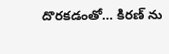దొరకడంతో… కిరణ్ ను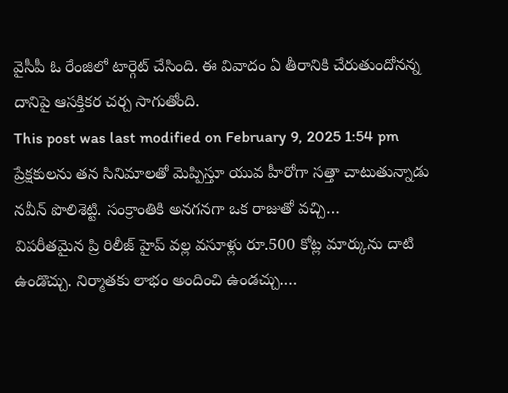వైసీపీ ఓ రేంజిలో టార్గెట్ చేసింది. ఈ వివాదం ఏ తీరానికి చేరుతుందోనన్న దానిపై ఆసక్తికర చర్చ సాగుతోంది.
This post was last modified on February 9, 2025 1:54 pm
ప్రేక్షకులను తన సినిమాలతో మెప్పిస్తూ యువ హీరోగా సత్తా చాటుతున్నాడు నవీన్ పొలిశెట్టి. సంక్రాంతికి అనగనగా ఒక రాజుతో వచ్చి…
విపరీతమైన ప్రి రిలీజ్ హైప్ వల్ల వసూళ్లు రూ.500 కోట్ల మార్కును దాటి ఉండొచ్చు. నిర్మాతకు లాభం అందించి ఉండచ్చు.…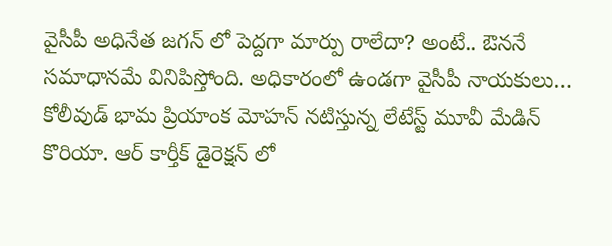వైసీపీ అధినేత జగన్ లో పెద్దగా మార్పు రాలేదా? అంటే.. ఔననే సమాధానమే వినిపిస్తోంది. అధికారంలో ఉండగా వైసీపీ నాయకులు…
కోలీవుడ్ భామ ప్రియాంక మోహన్ నటిస్తున్న లేటేస్ట్ మూవీ మేడిన్ కొరియా. ఆర్ కార్తీక్ డైరెక్షన్ లో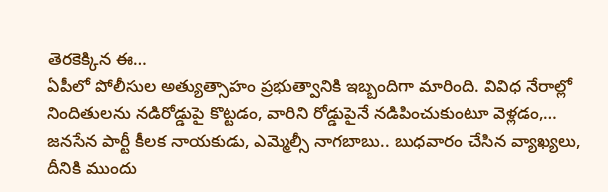తెరకెక్కిన ఈ…
ఏపీలో పోలీసుల అత్యుత్సాహం ప్రభుత్వానికి ఇబ్బందిగా మారింది. వివిధ నేరాల్లో నిందితులను నడిరోడ్డుపై కొట్టడం, వారిని రోడ్డుపైనే నడిపించుకుంటూ వెళ్లడం,…
జనసేన పార్టీ కీలక నాయకుడు, ఎమ్మెల్సీ నాగబాబు.. బుధవారం చేసిన వ్యాఖ్యలు, దీనికి ముందు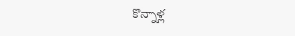కొన్నాళ్ల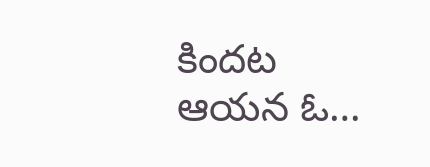కిందట ఆయన ఓ…